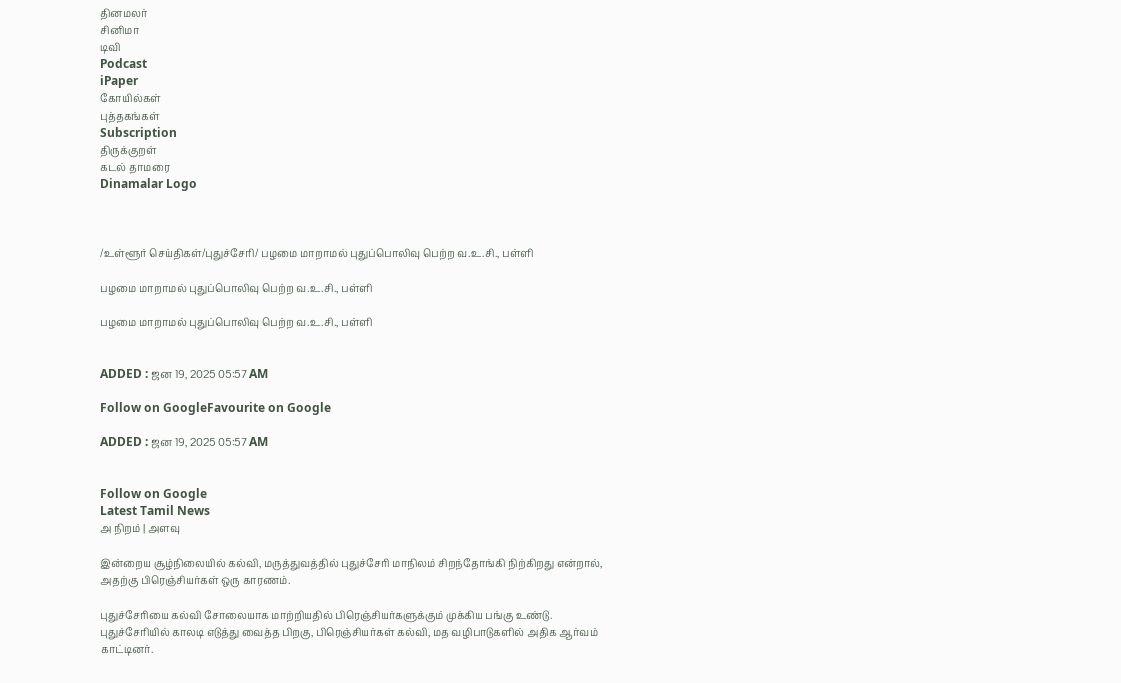தினமலர்
சினிமா
டிவி
Podcast
iPaper
கோயில்கள்
புத்தகங்கள்
Subscription
திருக்குறள்
கடல் தாமரை
Dinamalar Logo



/உள்ளூர் செய்திகள்/புதுச்சேரி/ பழமை மாறாமல் புதுப்பொலிவு பெற்ற வ.உ.சி., பள்ளி

பழமை மாறாமல் புதுப்பொலிவு பெற்ற வ.உ.சி., பள்ளி

பழமை மாறாமல் புதுப்பொலிவு பெற்ற வ.உ.சி., பள்ளி


ADDED : ஜன 19, 2025 05:57 AM

Follow on GoogleFavourite on Google

ADDED : ஜன 19, 2025 05:57 AM


Follow on Google
Latest Tamil News
அ நிறம் | அளவு

இன்றைய சூழ்நிலையில் கல்வி, மருத்துவத்தில் புதுச்சேரி மாநிலம் சிறந்தோங்கி நிற்கிறது என்றால், அதற்கு பிரெஞ்சியர்கள் ஒரு காரணம்.

புதுச்சேரியை கல்வி சோலையாக மாற்றியதில் பிரெஞ்சியர்களுக்கும் முக்கிய பங்கு உண்டு. புதுச்சேரியில் காலடி எடுத்து வைத்த பிறகு, பிரெஞ்சியர்கள் கல்வி, மத வழிபாடுகளில் அதிக ஆர்வம் காட்டினர்.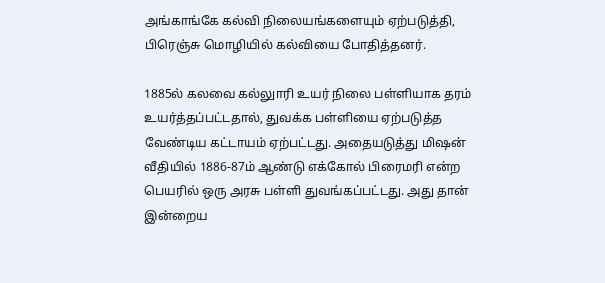அங்காங்கே கல்வி நிலையங்களையும் ஏற்படுத்தி, பிரெஞ்சு மொழியில் கல்வியை போதித்தனர்.

1885ல் கலவை கல்லுாரி உயர் நிலை பள்ளியாக தரம் உயர்த்தப்பட்டதால், துவக்க பள்ளியை ஏற்படுத்த வேண்டிய கட்டாயம் ஏற்பட்டது. அதையடுத்து மிஷன் வீதியில் 1886-87ம் ஆண்டு எக்கோல் பிரைமரி என்ற பெயரில் ஒரு அரசு பள்ளி துவங்கப்பட்டது. அது தான் இன்றைய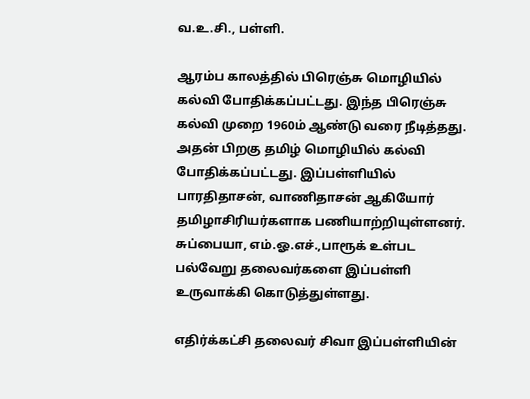வ.உ.சி., பள்ளி.

ஆரம்ப காலத்தில் பிரெஞ்சு மொழியில் கல்வி போதிக்கப்பட்டது. இந்த பிரெஞ்சு கல்வி முறை 1960ம் ஆண்டு வரை நீடித்தது. அதன் பிறகு தமிழ் மொழியில் கல்வி போதிக்கப்பட்டது. இப்பள்ளியில் பாரதிதாசன், வாணிதாசன் ஆகியோர் தமிழாசிரியர்களாக பணியாற்றியுள்ளனர். சுப்பையா, எம்.ஓ.எச்.,பாரூக் உள்பட பல்வேறு தலைவர்களை இப்பள்ளி உருவாக்கி கொடுத்துள்ளது.

எதிர்க்கட்சி தலைவர் சிவா இப்பள்ளியின்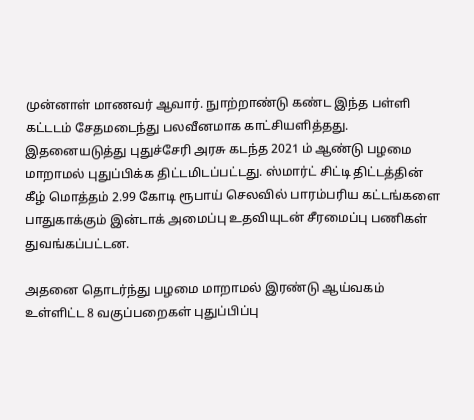முன்னாள் மாணவர் ஆவார். நுாற்றாண்டு கண்ட இந்த பள்ளி கட்டடம் சேதமடைந்து பலவீனமாக காட்சியளித்தது. இதனையடுத்து புதுச்சேரி அரசு கடந்த 2021 ம் ஆண்டு பழமை மாறாமல் புதுப்பிக்க திட்டமிடப்பட்டது. ஸ்மார்ட் சிட்டி திட்டத்தின் கீழ் மொத்தம் 2.99 கோடி ரூபாய் செலவில் பாரம்பரிய கட்டங்களை பாதுகாக்கும் இன்டாக் அமைப்பு உதவியுடன் சீரமைப்பு பணிகள் துவங்கப்பட்டன.

அதனை தொடர்ந்து பழமை மாறாமல் இரண்டு ஆய்வகம் உள்ளிட்ட 8 வகுப்பறைகள் புதுப்பிப்பு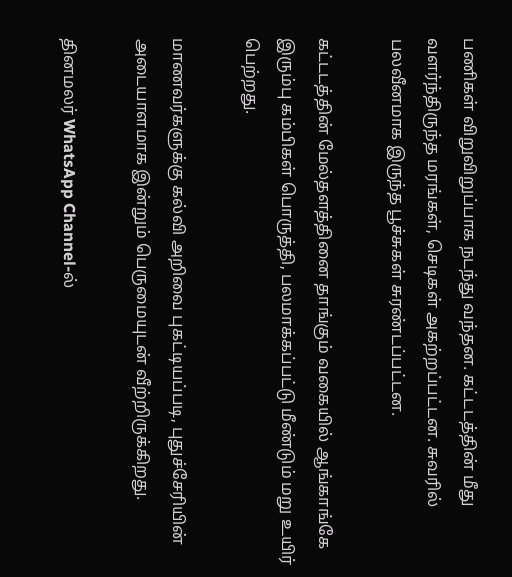பணிகள் விறுவிறுப்பாக நடந்து வந்தன. கட்டடத்தின் மீது வளர்ந்திருந்த மரங்கள், செடிகள் அகற்றப்பட்டன. சுவரில் பலவீனமாக இருந்த பூச்சுகள் சுரண்டப்பட்டன.

கட்டடத்தின் மேல்தளத்தினை தாங்கும் வகையில் ஆங்காங்கே இரும்பு கம்பிகள் பொருத்தி, பலமாக்கப்பட்டு மீண்டும் மறு உயிர் பெற்றது.

மாணவர்களுக்கு கல்வி அறிவை புகட்டியப்படி, புதுச்சேரியின் அடையாளமாக இன்றும் பெருமையுடன் வீற்றிருக்கிறது.

தினமலர் WhatsApp Channel-ல்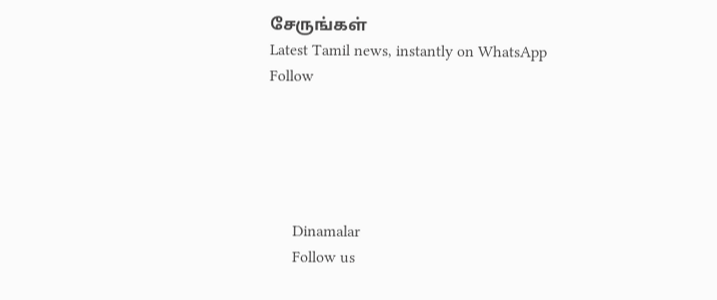சேருங்கள்
Latest Tamil news, instantly on WhatsApp
Follow





      Dinamalar
      Follow us